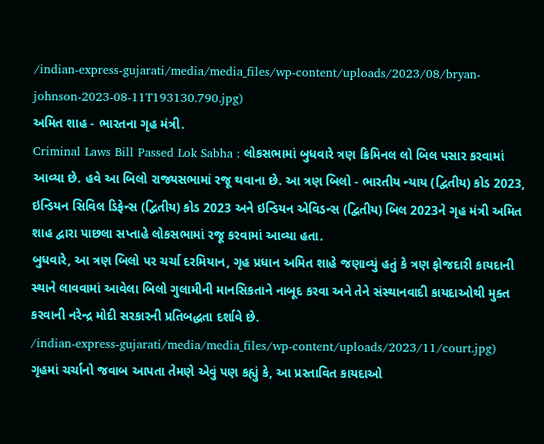/indian-express-gujarati/media/media_files/wp-content/uploads/2023/08/bryan-johnson-2023-08-11T193130.790.jpg)
અમિત શાહ - ભારતના ગૃહ મંત્રી.
Criminal Laws Bill Passed Lok Sabha : લોકસભામાં બુધવારે ત્રણ ક્રિમિનલ લો બિલ પસાર કરવામાં આવ્યા છે. હવે આ બિલો રાજ્યસભામાં રજૂ થવાના છે. આ ત્રણ બિલો - ભારતીય ન્યાય (દ્વિતીય) કોડ 2023, ઇન્ડિયન સિવિલ ડિફેન્સ (દ્વિતીય) કોડ 2023 અને ઇન્ડિયન એવિડન્સ (દ્વિતીય) બિલ 2023ને ગૃહ મંત્રી અમિત શાહ દ્વારા પાછલા સપ્તાહે લોકસભામાં રજૂ કરવામાં આવ્યા હતા.
બુધવારે, આ ત્રણ બિલો પર ચર્ચા દરમિયાન, ગૃહ પ્રધાન અમિત શાહે જણાવ્યું હતું કે ત્રણ ફોજદારી કાયદાની સ્થાને લાવવામાં આવેલા બિલો ગુલામીની માનસિકતાને નાબૂદ કરવા અને તેને સંસ્થાનવાદી કાયદાઓથી મુક્ત કરવાની નરેન્દ્ર મોદી સરકારની પ્રતિબદ્ધતા દર્શાવે છે.
/indian-express-gujarati/media/media_files/wp-content/uploads/2023/11/court.jpg)
ગૃહમાં ચર્ચાનો જવાબ આપતા તેમણે એવું પણ કહ્યું કે, આ પ્રસ્તાવિત કાયદાઓ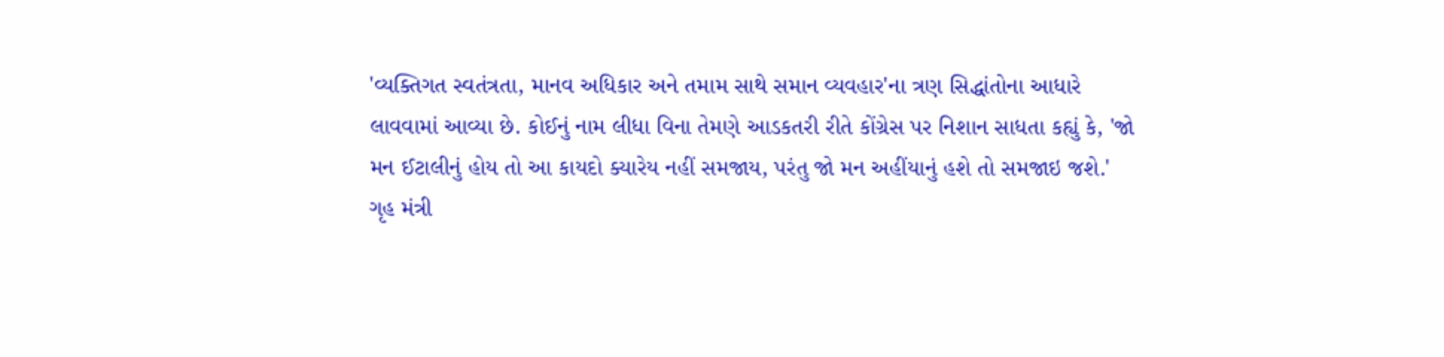'વ્યક્તિગત સ્વતંત્રતા, માનવ અધિકાર અને તમામ સાથે સમાન વ્યવહાર'ના ત્રણ સિદ્ધાંતોના આધારે લાવવામાં આવ્યા છે. કોઈનું નામ લીધા વિના તેમણે આડકતરી રીતે કોંગ્રેસ પર નિશાન સાધતા કહ્યું કે, 'જો મન ઈટાલીનું હોય તો આ કાયદો ક્યારેય નહીં સમજાય, પરંતુ જો મન અહીંયાનું હશે તો સમજાઇ જશે.'
ગૃહ મંત્રી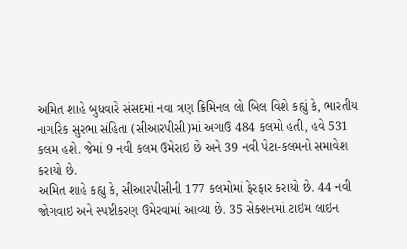અમિત શાહે બુધવારે સંસદમાં નવા ત્રણ ક્રિમિનલ લો બિલ વિશે કહ્યું કે, ભારતીય નાગરિક સુરભા સંહિતા (સીઆરપીસી)માં અગાઉ 484 કલમો હતી, હવે 531 કલમ હશે. જેમાં 9 નવી કલમ ઉમેરાઇ છે અને 39 નવી પેટા-કલમનો સમાવેશ કરાયો છે.
અમિત શાહે કહ્યુ કે, સીઆરપીસીની 177 કલમોમાં ફેરફાર કરાયો છે. 44 નવી જોગવાઇ અને સ્પષ્ટીકરણ ઉમેરવામાં આવ્યા છે. 35 સેક્શનમાં ટાઇમ લાઇન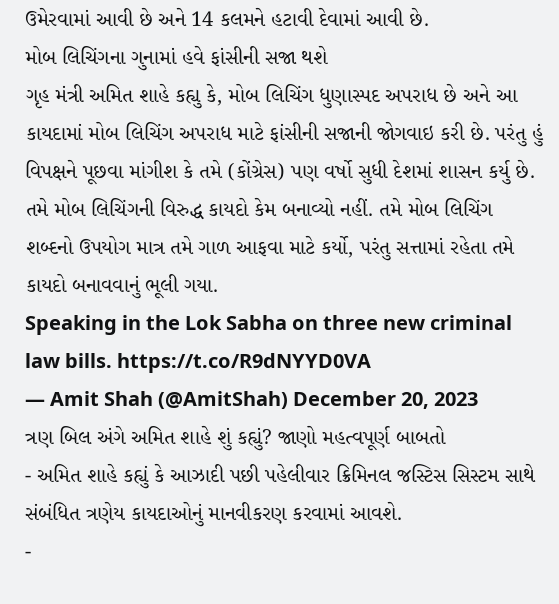ઉમેરવામાં આવી છે અને 14 કલમને હટાવી દેવામાં આવી છે.
મોબ લિચિંગના ગુનામાં હવે ફાંસીની સજા થશે
ગૃહ મંત્રી અમિત શાહે કહ્યુ કે, મોબ લિચિંગ ધુણાસ્પદ અપરાધ છે અને આ કાયદામાં મોબ લિચિંગ અપરાધ માટે ફાંસીની સજાની જોગવાઇ કરી છે. પરંતુ હું વિપક્ષને પૂછવા માંગીશ કે તમે (કોંગ્રેસ) પણ વર્ષો સુધી દેશમાં શાસન કર્યુ છે. તમે મોબ લિચિંગની વિરુદ્ધ કાયદો કેમ બનાવ્યો નહીં. તમે મોબ લિચિંગ શબ્દનો ઉપયોગ માત્ર તમે ગાળ આફવા માટે કર્યો, પરંતુ સત્તામાં રહેતા તમે કાયદો બનાવવાનું ભૂલી ગયા.
Speaking in the Lok Sabha on three new criminal law bills. https://t.co/R9dNYYD0VA
— Amit Shah (@AmitShah) December 20, 2023
ત્રણ બિલ અંગે અમિત શાહે શું કહ્યું? જાણો મહત્વપૂર્ણ બાબતો
- અમિત શાહે કહ્યું કે આઝાદી પછી પહેલીવાર ક્રિમિનલ જસ્ટિસ સિસ્ટમ સાથે સંબંધિત ત્રણેય કાયદાઓનું માનવીકરણ કરવામાં આવશે.
-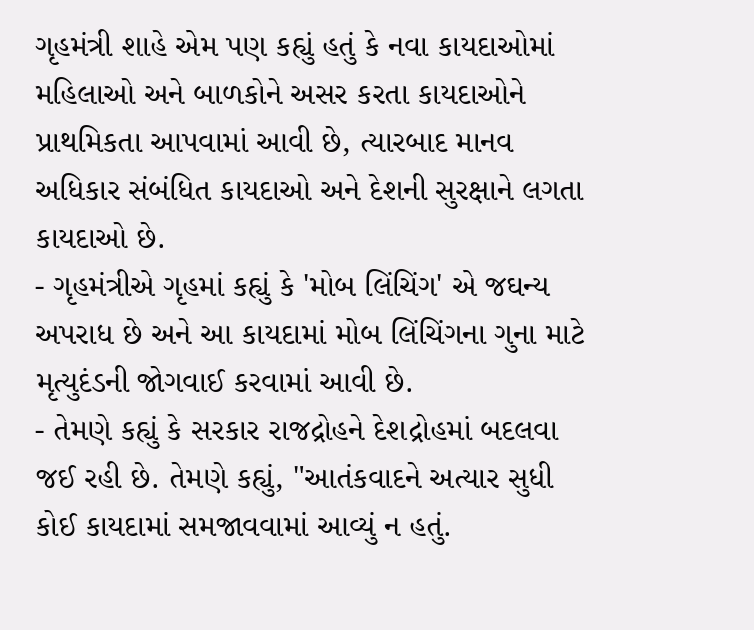ગૃહમંત્રી શાહે એમ પણ કહ્યું હતું કે નવા કાયદાઓમાં મહિલાઓ અને બાળકોને અસર કરતા કાયદાઓને પ્રાથમિકતા આપવામાં આવી છે, ત્યારબાદ માનવ અધિકાર સંબંધિત કાયદાઓ અને દેશની સુરક્ષાને લગતા કાયદાઓ છે.
- ગૃહમંત્રીએ ગૃહમાં કહ્યું કે 'મોબ લિંચિંગ' એ જઘન્ય અપરાધ છે અને આ કાયદામાં મોબ લિંચિંગના ગુના માટે મૃત્યુદંડની જોગવાઈ કરવામાં આવી છે.
- તેમણે કહ્યું કે સરકાર રાજદ્રોહને દેશદ્રોહમાં બદલવા જઈ રહી છે. તેમણે કહ્યું, "આતંકવાદને અત્યાર સુધી કોઈ કાયદામાં સમજાવવામાં આવ્યું ન હતું.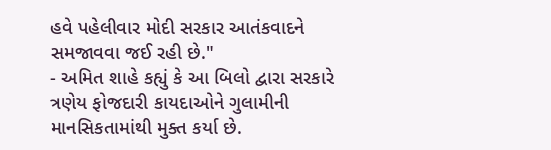હવે પહેલીવાર મોદી સરકાર આતંકવાદને સમજાવવા જઈ રહી છે."
- અમિત શાહે કહ્યું કે આ બિલો દ્વારા સરકારે ત્રણેય ફોજદારી કાયદાઓને ગુલામીની માનસિકતામાંથી મુક્ત કર્યા છે.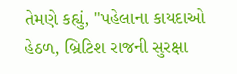તેમણે કહ્યું, "પહેલાના કાયદાઓ હેઠળ, બ્રિટિશ રાજની સુરક્ષા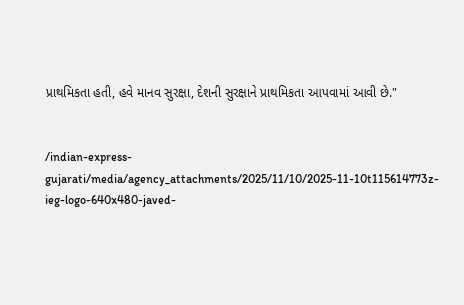પ્રાથમિકતા હતી, હવે માનવ સુરક્ષા, દેશની સુરક્ષાને પ્રાથમિકતા આપવામાં આવી છે."


/indian-express-gujarati/media/agency_attachments/2025/11/10/2025-11-10t115614773z-ieg-logo-640x480-javed-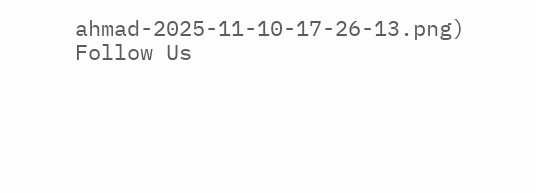ahmad-2025-11-10-17-26-13.png)
Follow Us